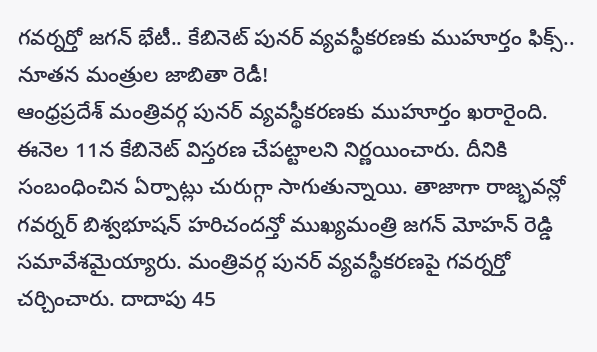గవర్నర్తో జగన్ భేటీ.. కేబినెట్ పునర్ వ్యవస్థీకరణకు ముహూర్తం ఫిక్స్.. నూతన మంత్రుల జాబితా రెడీ!
ఆంధ్రప్రదేశ్ మంత్రివర్గ పునర్ వ్యవస్థీకరణకు ముహూర్తం ఖరారైంది. ఈనెల 11న కేబినెట్ విస్తరణ చేపట్టాలని నిర్ణయించారు. దీనికి సంబంధించిన ఏర్పాట్లు చురుగ్గా సాగుతున్నాయి. తాజాగా రాజ్భవన్లో గవర్నర్ బిశ్వభూషన్ హరిచందన్తో ముఖ్యమంత్రి జగన్ మోహన్ రెడ్డి సమావేశమైయ్యారు. మంత్రివర్గ పునర్ వ్యవస్థీకరణపై గవర్నర్తో చర్చించారు. దాదాపు 45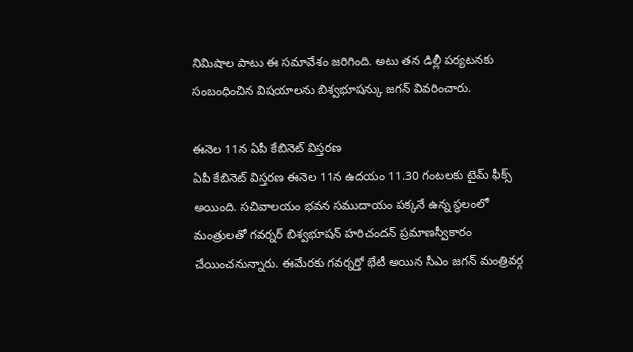నిమిషాల పాటు ఈ సమావేశం జరిగింది. అటు తన డిల్లీ పర్యటనకు సంబంధించిన విషయాలను బిశ్వభూషన్కు జగన్ వివరించారు.

ఈనెల 11న ఏపీ కేబినెట్ విస్తరణ
ఏపీ కేబినెట్ విస్తరణ ఈనెల 11న ఉదయం 11.30 గంటలకు టైమ్ ఫీక్స్ అయింది. సచివాలయం భవన సముదాయం పక్కనే ఉన్న స్థలంలో మంత్రులతో గవర్నర్ బిశ్వభూషన్ హరిచందన్ ప్రమాణస్వీకారం చేయించనున్నారు. ఈమేరకు గవర్నర్తో భేటీ అయిన సీఎం జగన్ మంత్రివర్గ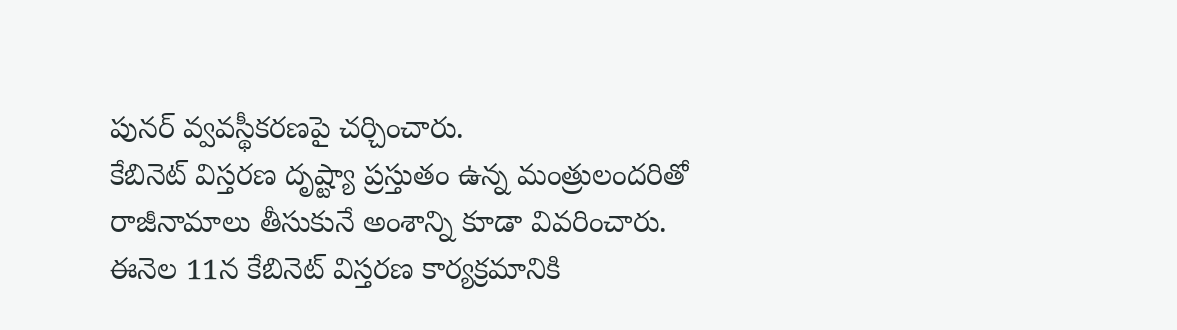పునర్ వ్వవస్థీకరణపై చర్చించారు.
కేబినెట్ విస్తరణ దృష్ట్యా ప్రస్తుతం ఉన్న మంత్రులందరితో రాజీనామాలు తీసుకునే అంశాన్ని కూడా వివరించారు. ఈనెల 11న కేబినెట్ విస్తరణ కార్యక్రమానికి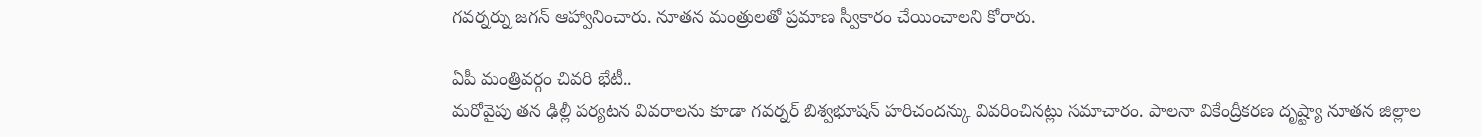గవర్నర్ను జగన్ ఆహ్వానించారు. నూతన మంత్రులతో ప్రమాణ స్వీకారం చేయించాలని కోరారు.

ఏపీ మంత్రివర్గం చివరి భేటీ..
మరోవైపు తన ఢిల్లీ పర్యటన వివరాలను కూడా గవర్నర్ బిశ్వభూషన్ హరిచందన్కు వివరించినట్లు సమాచారం. పాలనా వికేంద్రీకరణ దృష్ట్యా నూతన జిల్లాల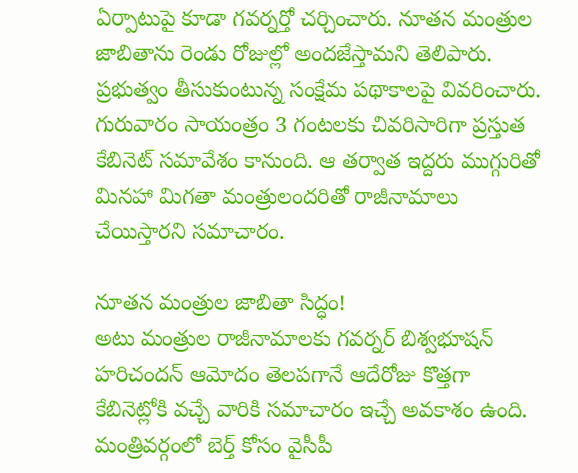ఏర్పాటుపై కూడా గవర్నర్తో చర్చించారు. నూతన మంత్రుల జాబితాను రెండు రోజుల్లో అందజేస్తామని తెలిపారు. ప్రభుత్వం తీసుకుంటున్న సంక్షేమ పథాకాలపై వివరించారు. గురువారం సాయంత్రం 3 గంటలకు చివరిసారిగా ప్రస్తుత కేబినెట్ సమావేశం కానుంది. ఆ తర్వాత ఇద్దరు ముగ్గురితో మినహా మిగతా మంత్రులందరితో రాజీనామాలు చేయిస్తారని సమాచారం.

నూతన మంత్రుల జాబితా సిద్ధం!
అటు మంత్రుల రాజీనామాలకు గవర్నర్ బిశ్వభూషన్ హరిచందన్ ఆమోదం తెలపగానే ఆదేరోజు కొత్తగా కేబినెట్లోకి వచ్చే వారికి సమాచారం ఇచ్చే అవకాశం ఉంది. మంత్రివర్గంలో బెర్త్ కోసం వైసీపీ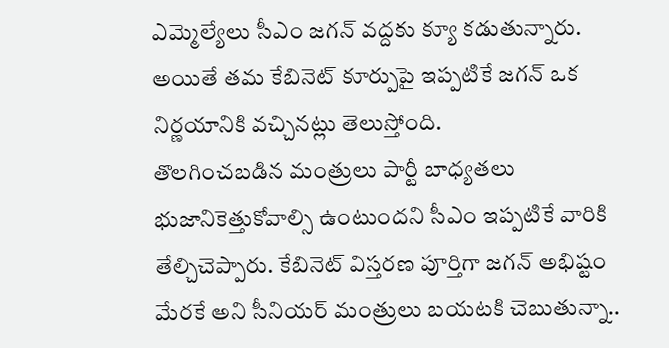ఎమ్మెల్యేలు సీఎం జగన్ వద్దకు క్యూ కడుతున్నారు. అయితే తమ కేబినెట్ కూర్పుపై ఇప్పటికే జగన్ ఒక నిర్ణయానికి వచ్చినట్లు తెలుస్తోంది.
తొలగించబడిన మంత్రులు పార్టీ బాధ్యతలు భుజానికెత్తుకోవాల్సి ఉంటుందని సీఎం ఇప్పటికే వారికి తేల్చిచెప్పారు. కేబినెట్ విస్తరణ పూర్తిగా జగన్ అభిష్టం మేరకే అని సీనియర్ మంత్రులు బయటకి చెబుతున్నా..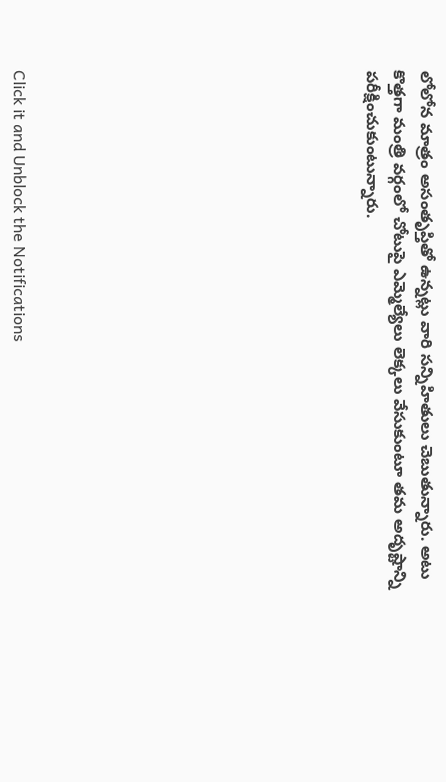లోలోన మాత్రం అసంతృప్తితో ఉన్నట్లు వారి సన్నిహితులు చెబుతున్నారు. అటు కొత్తగా మంత్రి వర్గంలో చోటుపై ఎమ్మెల్యేలు లెక్కలు వేసుకుంటూ తమ అదృష్టాన్ని పరీక్షించుకుంటున్నారు.












Click it and Unblock the Notifications